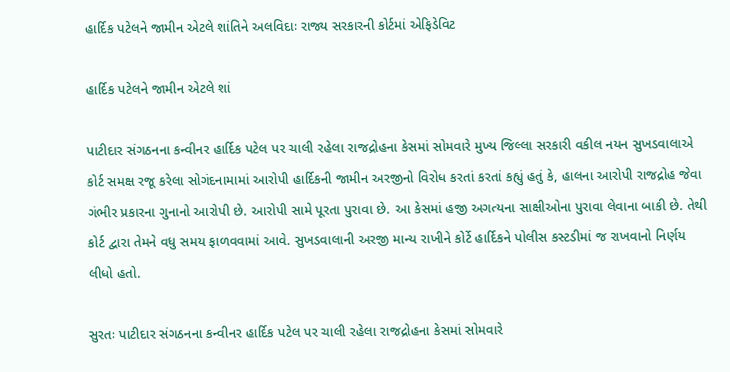હાર્દિક પટેલને જામીન એટલે શાંતિને અલવિદાઃ રાજ્ય સરકારની કોર્ટમાં એફિડેવિટ

હાર્દિક પટેલને જામીન એટલે શાં

પાટીદાર સંગઠનના કન્વીનર હાર્દિક પટેલ પર ચાલી રહેલા રાજદ્રોહના કેસમાં સોમવારે મુખ્ય જિલ્લા સરકારી વકીલ નયન સુખડવાલાએ કોર્ટ સમક્ષ રજૂ કરેલા સોગંદનામામાં આરોપી હાર્દિકની જામીન અરજીનો વિરોધ કરતાં કરતાં કહ્યું હતું કે, હાલના આરોપી રાજદ્રોહ જેવા ગંભીર પ્રકારના ગુનાનો આરોપી છે. આરોપી સામે પૂરતા પુરાવા છે. આ કેસમાં હજી અગત્યના સાક્ષીઓના પુરાવા લેવાના બાકી છે. તેથી કોર્ટ દ્વારા તેમને વધુ સમય ફાળવવામાં આવે. સુખડવાલાની અરજી માન્ય રાખીને કોર્ટે હાર્દિકને પોલીસ કસ્ટડીમાં જ રાખવાનો નિર્ણય લીધો હતો.

સુરતઃ પાટીદાર સંગઠનના કન્વીનર હાર્દિક પટેલ પર ચાલી રહેલા રાજદ્રોહના કેસમાં સોમવારે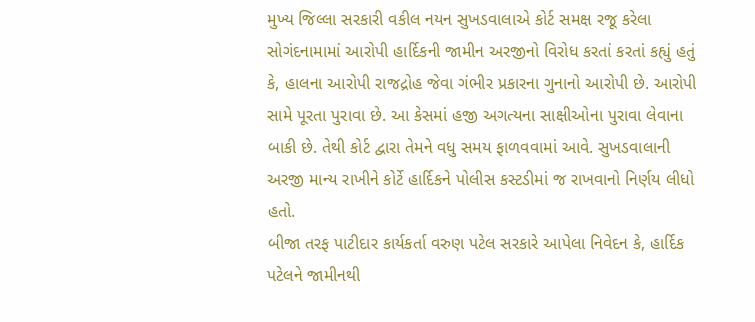મુખ્ય જિલ્લા સરકારી વકીલ નયન સુખડવાલાએ કોર્ટ સમક્ષ રજૂ કરેલા સોગંદનામામાં આરોપી હાર્દિકની જામીન અરજીનો વિરોધ કરતાં કરતાં કહ્યું હતું કે, હાલના આરોપી રાજદ્રોહ જેવા ગંભીર પ્રકારના ગુનાનો આરોપી છે. આરોપી સામે પૂરતા પુરાવા છે. આ કેસમાં હજી અગત્યના સાક્ષીઓના પુરાવા લેવાના બાકી છે. તેથી કોર્ટ દ્વારા તેમને વધુ સમય ફાળવવામાં આવે. સુખડવાલાની અરજી માન્ય રાખીને કોર્ટે હાર્દિકને પોલીસ કસ્ટડીમાં જ રાખવાનો નિર્ણય લીધો હતો.
બીજા તરફ પાટીદાર કાર્યકર્તા વરુણ પટેલ સરકારે આપેલા નિવેદન કે, હાર્દિક પટેલને જામીનથી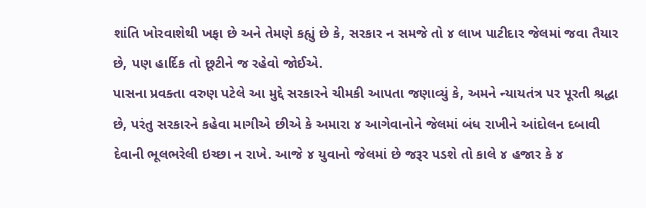શાંતિ ખોરવાશેથી ખફા છે અને તેમણે કહ્યું છે કે, સરકાર ન સમજે તો ૪ લાખ પાટીદાર જેલમાં જવા તૈયાર છે, પણ હાર્દિક તો છૂટીને જ રહેવો જોઈએ.
પાસના પ્રવક્તા વરુણ પટેલે આ મુદ્દે સરકારને ચીમકી આપતા જણાવ્યું કે, અમને ન્યાયતંત્ર પર પૂરતી શ્રદ્ધા છે, પરંતુ સરકારને કહેવા માગીએ છીએ કે અમારા ૪ આગેવાનોને જેલમાં બંધ રાખીને આંદોલન દબાવી દેવાની ભૂલભરેલી ઇચ્છા ન રાખે. આજે ૪ યુવાનો જેલમાં છે જરૂર પડશે તો કાલે ૪ હજાર કે ૪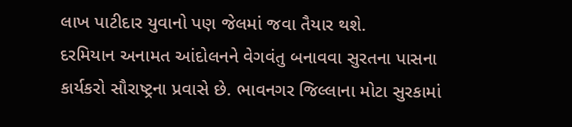લાખ પાટીદાર યુવાનો પણ જેલમાં જવા તૈયાર થશે.
દરમિયાન અનામત આંદોલનને વેગવંતુ બનાવવા સુરતના પાસના કાર્યકરો સૌરાષ્ટ્રના પ્રવાસે છે. ભાવનગર જિલ્લાના મોટા સુરકામાં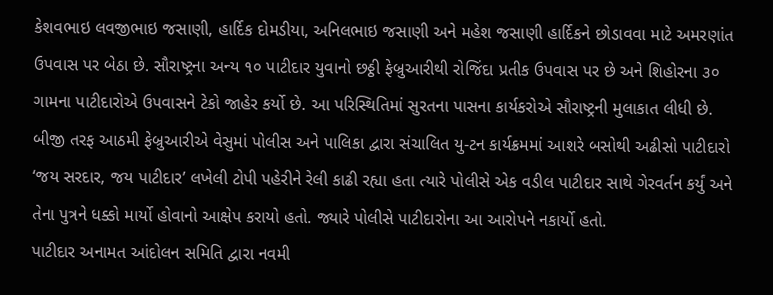કેશવભાઇ લવજીભાઇ જસાણી, હાર્દિક દોમડીયા, અનિલભાઇ જસાણી અને મહેશ જસાણી હાર્દિકને છોડાવવા માટે અમરણાંત ઉપવાસ પર બેઠા છે. સૌરાષ્ટ્રના અન્ય ૧૦ પાટીદાર યુવાનો છઠ્ઠી ફેબ્રુઆરીથી રોજિંદા પ્રતીક ઉપવાસ પર છે અને શિહોરના ૩૦ ગામના પાટીદારોએ ઉપવાસને ટેકો જાહેર કર્યો છે. આ પરિસ્થિતિમાં સુરતના પાસના કાર્યકરોએ સૌરાષ્ટ્રની મુલાકાત લીધી છે.
બીજી તરફ આઠમી ફેબ્રુઆરીએ વેસુમાં પોલીસ અને પાલિકા દ્વારા સંચાલિત યુ-ટન કાર્યક્રમમાં આશરે બસોથી અઢીસો પાટીદારો ‘જય સરદાર, જય પાટીદાર’ લખેલી ટોપી પહેરીને રેલી કાઢી રહ્યા હતા ત્યારે પોલીસે એક વડીલ પાટીદાર સાથે ગેરવર્તન કર્યું અને તેના પુત્રને ધક્કો માર્યો હોવાનો આક્ષેપ કરાયો હતો. જ્યારે પોલીસે પાટીદારોના આ આરોપને નકાર્યો હતો.
પાટીદાર અનામત આંદોલન સમિતિ દ્વારા નવમી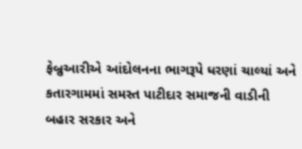ફેબ્રુઆરીએ આંદોલનના ભાગરૂપે ધરણાં ચાલ્યાં અને કતારગામમાં સમસ્ત પાટીદાર સમાજની વાડીની બહાર સરકાર અને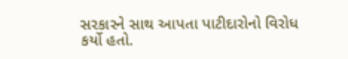સરકારને સાથ આપતા પાટીદારોનો વિરોધ કર્યો હતો.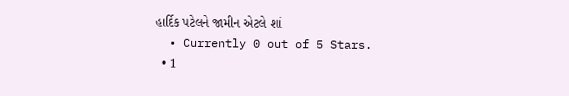હાર્દિક પટેલને જામીન એટલે શાં
  • Currently 0 out of 5 Stars.
  • 1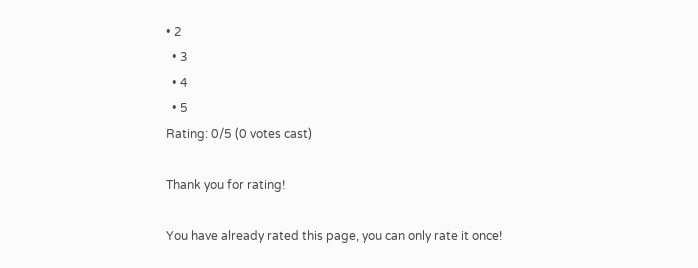• 2
  • 3
  • 4
  • 5
Rating: 0/5 (0 votes cast)

Thank you for rating!

You have already rated this page, you can only rate it once!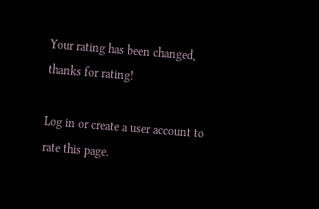Your rating has been changed, thanks for rating!

Log in or create a user account to rate this page.